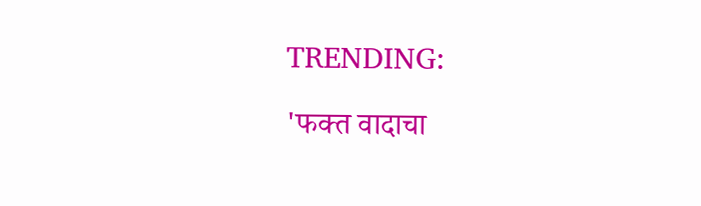TRENDING:

'फक्त वादाचा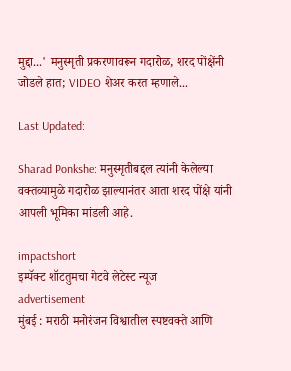मुद्दा...' मनुस्मृती प्रकरणावरून गदारोळ, शरद पोंक्षेंनी जोडले हात; VIDEO शेअर करत म्हणाले...

Last Updated:

Sharad Ponkshe: मनुस्मृतीबद्दल त्यांनी केलेल्या वक्तव्यामुळे गदारोळ झाल्यानंतर आता शरद पोंक्षे यांनी आपली भूमिका मांडली आहे.

impactshort
इम्पॅक्ट शॉटतुमचा गेटवे लेटेस्ट न्यूज
advertisement
मुंबई : मराठी मनोरंजन विश्वातील स्पष्टवक्ते आणि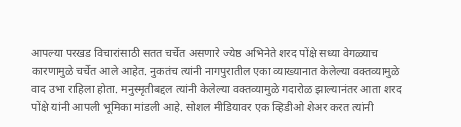आपल्या परखड विचारांसाठी सतत चर्चेत असणारे ज्येष्ठ अभिनेते शरद पोंक्षे सध्या वेगळ्याच कारणामुळे चर्चेत आले आहेत. नुकतंच त्यांनी नागपुरातील एका व्याख्यानात केलेल्या वक्तव्यामुळे वाद उभा राहिला होता. मनुस्मृतीबद्दल त्यांनी केलेल्या वक्तव्यामुळे गदारोळ झाल्यानंतर आता शरद पोंक्षे यांनी आपली भूमिका मांडली आहे. सोशल मीडियावर एक व्हिडीओ शेअर करत त्यांनी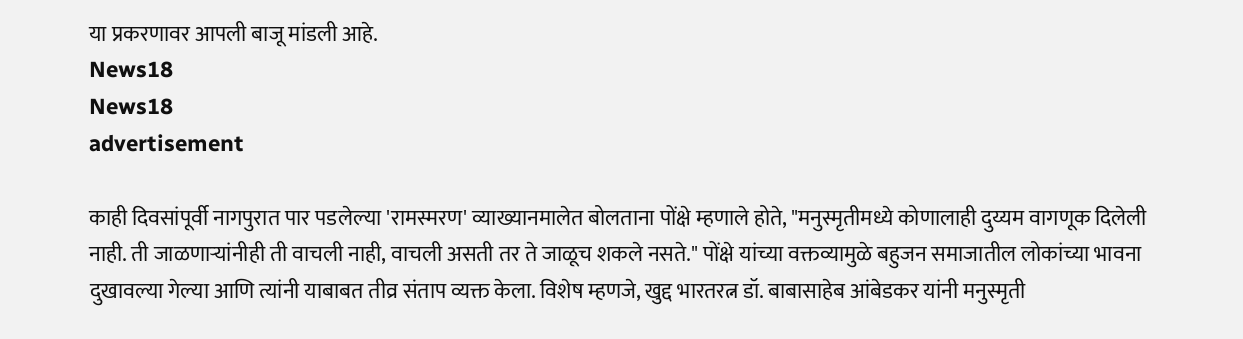या प्रकरणावर आपली बाजू मांडली आहे.
News18
News18
advertisement

काही दिवसांपूर्वी नागपुरात पार पडलेल्या 'रामस्मरण' व्याख्यानमालेत बोलताना पोंक्षे म्हणाले होते, "मनुस्मृतीमध्ये कोणालाही दुय्यम वागणूक दिलेली नाही. ती जाळणाऱ्यांनीही ती वाचली नाही, वाचली असती तर ते जाळूच शकले नसते." पोंक्षे यांच्या वक्तव्यामुळे बहुजन समाजातील लोकांच्या भावना दुखावल्या गेल्या आणि त्यांनी याबाबत तीव्र संताप व्यक्त केला. विशेष म्हणजे, खुद्द भारतरत्न डॉ. बाबासाहेब आंबेडकर यांनी मनुस्मृती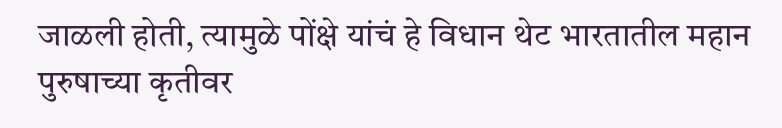जाळली होती, त्यामुळे पोंक्षे यांचं हे विधान थेट भारतातील महान पुरुषाच्या कृतीवर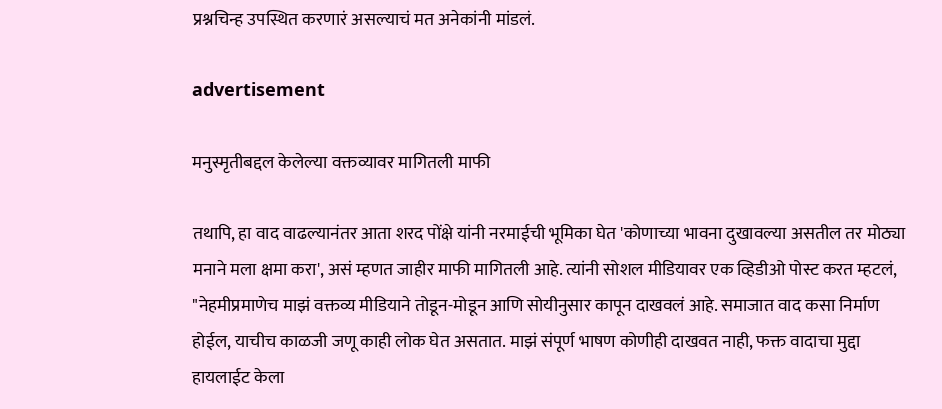प्रश्नचिन्ह उपस्थित करणारं असल्याचं मत अनेकांनी मांडलं.

advertisement

मनुस्मृतीबद्दल केलेल्या वक्तव्यावर मागितली माफी

तथापि, हा वाद वाढल्यानंतर आता शरद पोंक्षे यांनी नरमाईची भूमिका घेत 'कोणाच्या भावना दुखावल्या असतील तर मोठ्या मनाने मला क्षमा करा', असं म्हणत जाहीर माफी मागितली आहे. त्यांनी सोशल मीडियावर एक व्हिडीओ पोस्ट करत म्हटलं, "नेहमीप्रमाणेच माझं वक्तव्य मीडियाने तोडून-मोडून आणि सोयीनुसार कापून दाखवलं आहे. समाजात वाद कसा निर्माण होईल, याचीच काळजी जणू काही लोक घेत असतात. माझं संपूर्ण भाषण कोणीही दाखवत नाही, फक्त वादाचा मुद्दा हायलाईट केला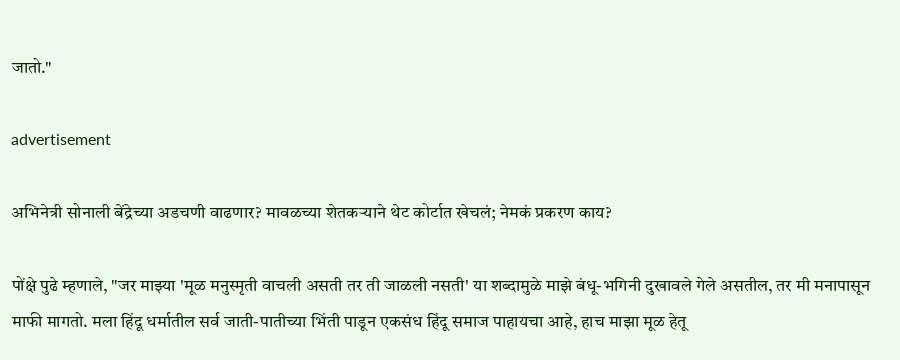जातो."

advertisement

अभिनेत्री सोनाली बेंद्रेच्या अडचणी वाढणार? मावळच्या शेतकऱ्याने थेट कोर्टात खेचलं; नेमकं प्रकरण काय?

पोंक्षे पुढे म्हणाले, "जर माझ्या 'मूळ मनुस्मृती वाचली असती तर ती जाळली नसती' या शब्दामुळे माझे बंधू-भगिनी दुखावले गेले असतील, तर मी मनापासून माफी मागतो. मला हिंदू धर्मातील सर्व जाती-पातीच्या भिंती पाडून एकसंध हिंदू समाज पाहायचा आहे, हाच माझा मूळ हेतू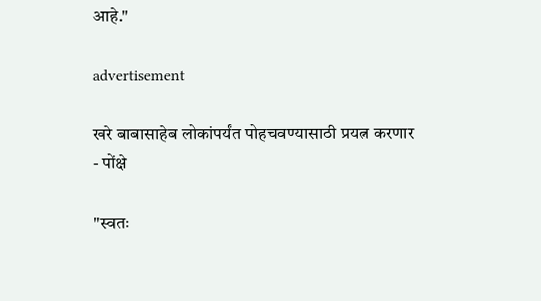आहे."

advertisement

खरे बाबासाहेब लोकांपर्यंत पोहचवण्यासाठी प्रयत्न करणार - पोंक्षे

"स्वतः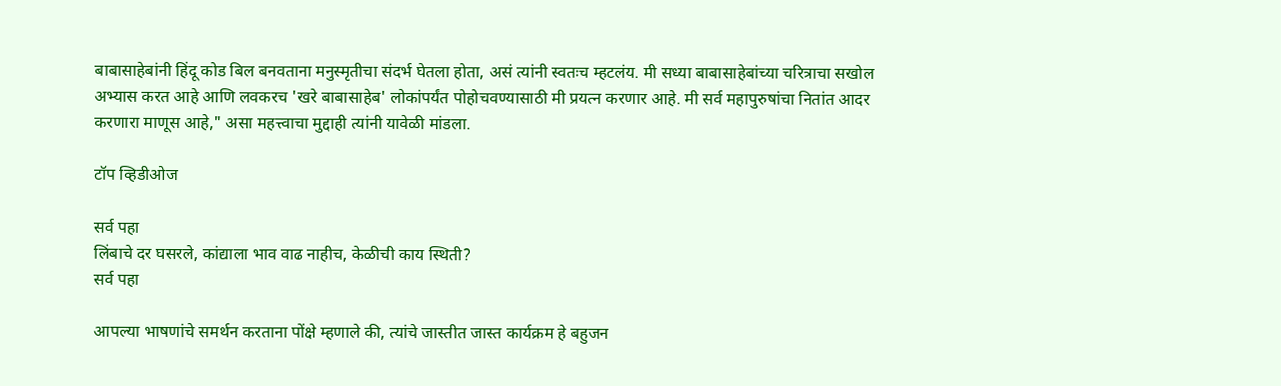बाबासाहेबांनी हिंदू कोड बिल बनवताना मनुस्मृतीचा संदर्भ घेतला होता, असं त्यांनी स्वतःच म्हटलंय. मी सध्या बाबासाहेबांच्या चरित्राचा सखोल अभ्यास करत आहे आणि लवकरच 'खरे बाबासाहेब' लोकांपर्यंत पोहोचवण्यासाठी मी प्रयत्न करणार आहे. मी सर्व महापुरुषांचा नितांत आदर करणारा माणूस आहे," असा महत्त्वाचा मुद्दाही त्यांनी यावेळी मांडला.

टॉप व्हिडीओज

सर्व पहा
लिंबाचे दर घसरले, कांद्याला भाव वाढ नाहीच, केळीची काय स्थिती?
सर्व पहा

आपल्या भाषणांचे समर्थन करताना पोंक्षे म्हणाले की, त्यांचे जास्तीत जास्त कार्यक्रम हे बहुजन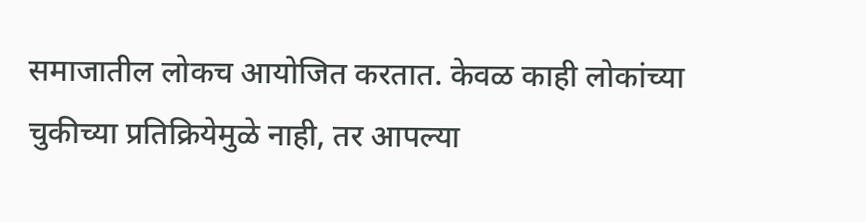समाजातील लोकच आयोजित करतात. केवळ काही लोकांच्या चुकीच्या प्रतिक्रियेमुळे नाही, तर आपल्या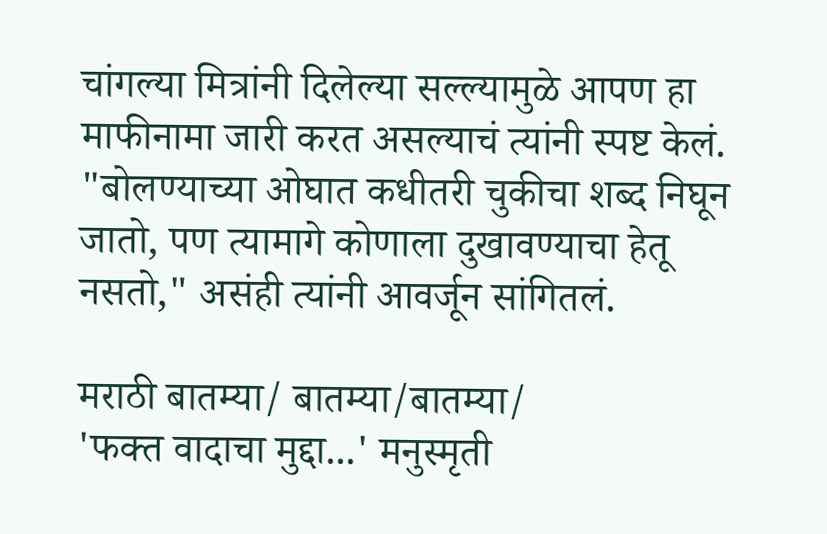चांगल्या मित्रांनी दिलेल्या सल्ल्यामुळे आपण हा माफीनामा जारी करत असल्याचं त्यांनी स्पष्ट केलं. "बोलण्याच्या ओघात कधीतरी चुकीचा शब्द निघून जातो, पण त्यामागे कोणाला दुखावण्याचा हेतू नसतो," असंही त्यांनी आवर्जून सांगितलं.

मराठी बातम्या/ बातम्या/बातम्या/
'फक्त वादाचा मुद्दा...' मनुस्मृती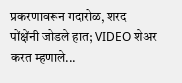प्रकरणावरून गदारोळ, शरद पोंक्षेंनी जोडले हात; VIDEO शेअर करत म्हणाले...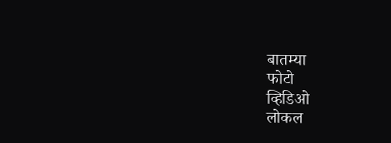बातम्या
फोटो
व्हिडिओ
लोकल